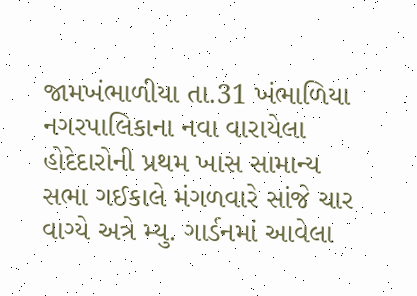જામખંભાળીયા તા.31 ખંભાળિયા નગરપાલિકાના નવા વારાયેલા હોદેદારોની પ્રથમ ખાસ સામાન્ય સભા ગઈકાલે મંગળવારે સાંજે ચાર વાગ્યે અત્રે મ્યુ. ગાર્ડનમાં આવેલા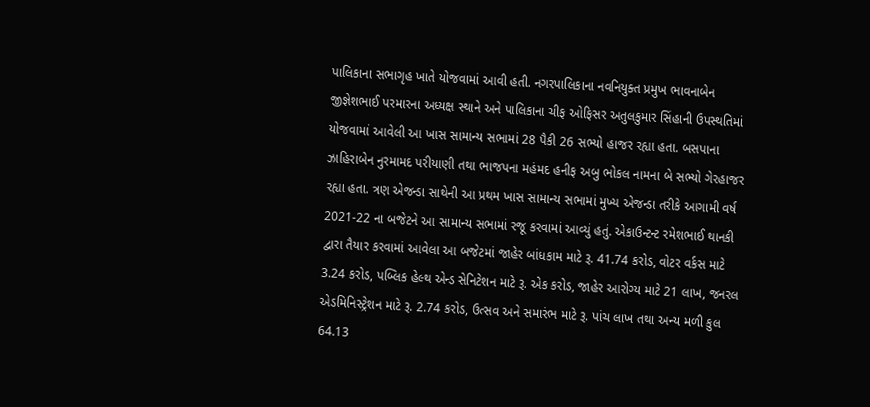પાલિકાના સભાગૃહ ખાતે યોજવામાં આવી હતી. નગરપાલિકાના નવનિયુક્ત પ્રમુખ ભાવનાબેન જીજ્ઞેશભાઈ પરમારના અધ્યક્ષ સ્થાને અને પાલિકાના ચીફ ઓફિસર અતુલકુમાર સિંહાની ઉપસ્થતિમાં યોજવામાં આવેલી આ ખાસ સામાન્ય સભામાં 28 પૈકી 26 સભ્યો હાજર રહ્યા હતા. બસપાના ઝાહિરાબેન નુરમામદ પરીયાણી તથા ભાજપના મહંમદ હનીફ અબુ ભોકલ નામના બે સભ્યો ગેરહાજર રહ્યા હતા. ત્રણ એજન્ડા સાથેની આ પ્રથમ ખાસ સામાન્ય સભામાં મુખ્ય એજન્ડા તરીકે આગામી વર્ષ 2021-22 ના બજેટને આ સામાન્ય સભામાં રજૂ કરવામાં આવ્યું હતું. એકાઉન્ટન્ટ રમેશભાઈ થાનકી દ્વારા તૈયાર કરવામાં આવેલા આ બજેટમાં જાહેર બાંધકામ માટે રૂ. 41.74 કરોડ, વોટર વર્કસ માટે 3.24 કરોડ, પબ્લિક હેલ્થ એન્ડ સેનિટેશન માટે રૂ. એક કરોડ, જાહેર આરોગ્ય માટે 21 લાખ, જનરલ એડમિનિસ્ટ્રેશન માટે રૂ. 2.74 કરોડ, ઉત્સવ અને સમારંભ માટે રૂ. પાંચ લાખ તથા અન્ય મળી કુલ 64.13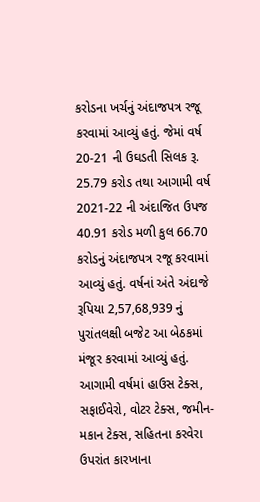કરોડના ખર્ચનું અંદાજપત્ર રજૂ કરવામાં આવ્યું હતું. જેમાં વર્ષ 20-21 ની ઉઘડતી સિલક રૂ. 25.79 કરોડ તથા આગામી વર્ષ 2021-22 ની અંદાજિત ઉપજ 40.91 કરોડ મળી કુલ 66.70 કરોડનું અંદાજપત્ર રજૂ કરવામાં આવ્યું હતું. વર્ષનાં અંતે અંદાજે રૂપિયા 2,57,68,939 નું પુરાંતલક્ષી બજેટ આ બેઠકમાં મંજૂર કરવામાં આવ્યું હતું. આગામી વર્ષમાં હાઉસ ટેક્સ, સફાઈવેરો, વોટર ટેક્સ, જમીન-મકાન ટેક્સ, સહિતના કરવેરા ઉપરાંત કારખાના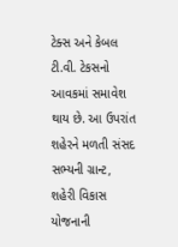ટેક્સ અને કેબલ ટી.વી. ટેકસનો આવકમાં સમાવેશ થાય છે. આ ઉપરાંત શહેરને મળતી સંસદ સભ્યની ગ્રાન્ટ, શહેરી વિકાસ યોજનાની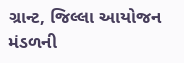ગ્રાન્ટ, જિલ્લા આયોજન મંડળની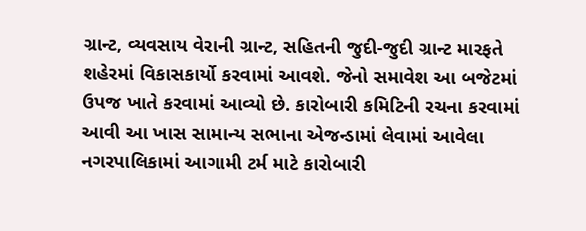ગ્રાન્ટ, વ્યવસાય વેરાની ગ્રાન્ટ, સહિતની જુદી-જુદી ગ્રાન્ટ મારફતે શહેરમાં વિકાસકાર્યો કરવામાં આવશે. જેનો સમાવેશ આ બજેટમાં ઉપજ ખાતે કરવામાં આવ્યો છે. કારોબારી કમિટિની રચના કરવામાં આવી આ ખાસ સામાન્ય સભાના એજન્ડામાં લેવામાં આવેલા નગરપાલિકામાં આગામી ટર્મ માટે કારોબારી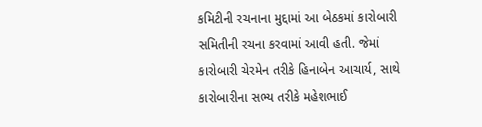કમિટીની રચનાના મુદ્દામાં આ બેઠકમાં કારોબારી સમિતીની રચના કરવામાં આવી હતી. જેમાં કારોબારી ચેરમેન તરીકે હિનાબેન આચાર્ય, સાથે કારોબારીના સભ્ય તરીકે મહેશભાઈ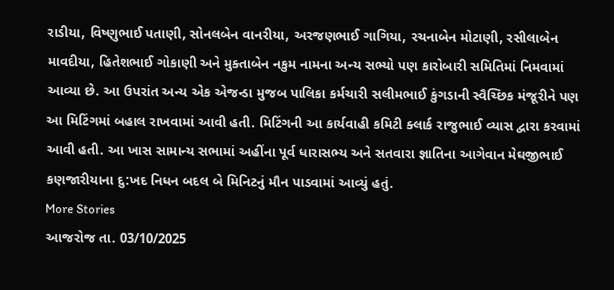રાડીયા, વિષ્ણુભાઈ પતાણી, સોનલબેન વાનરીયા, અરજણભાઈ ગાગિયા, રચનાબેન મોટાણી, રસીલાબેન માવદીયા, હિતેશભાઈ ગોકાણી અને મુક્તાબેન નકુમ નામના અન્ય સભ્યો પણ કારોબારી સમિતિમાં નિમવામાં આવ્યા છે. આ ઉપરાંત અન્ય એક એજન્ડા મુજબ પાલિકા કર્મચારી સલીમભાઈ કુંગડાની સ્વૈચ્છિક મંજૂરીને પણ આ મિટિંગમાં બહાલ રાખવામાં આવી હતી. મિટિંગની આ કાર્યવાહી કમિટી ક્લાર્ક રાજુભાઈ વ્યાસ દ્વારા કરવામાં આવી હતી. આ ખાસ સામાન્ય સભામાં અહીંના પૂર્વ ધારાસભ્ય અને સતવારા જ્ઞાતિના આગેવાન મેઘજીભાઈ કણજારીયાના દુ:ખદ નિધન બદલ બે મિનિટનું મૌન પાડવામાં આવ્યું હતું.
More Stories
આજરોજ તા. 03/10/2025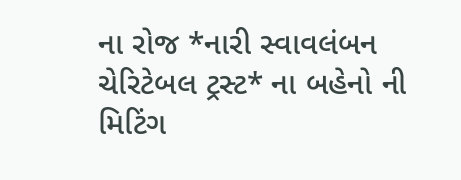ના રોજ *નારી સ્વાવલંબન ચેરિટેબલ ટ્રસ્ટ* ના બહેનો ની મિટિંગ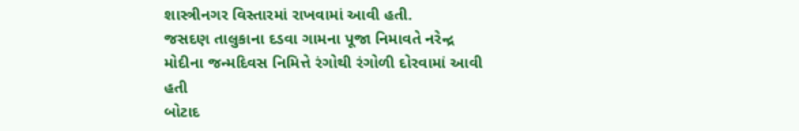શાસ્ત્રીનગર વિસ્તારમાં રાખવામાં આવી હતી.
જસદણ તાલુકાના દડવા ગામના પૂજા નિમાવતે નરેન્દ્ર મોદીના જન્મદિવસ નિમિત્તે રંગોથી રંગોળી દોરવામાં આવી હતી
બોટાદ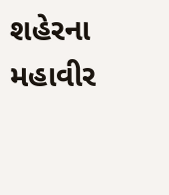શહેરના મહાવીર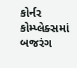કોર્નર કોમ્પ્લેક્સમાં બજરંગ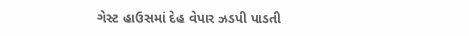ગેસ્ટ હાઉસમાં દેહ વેપાર ઝડપી પાડતી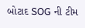બોટાદ SOG ની ટીમ